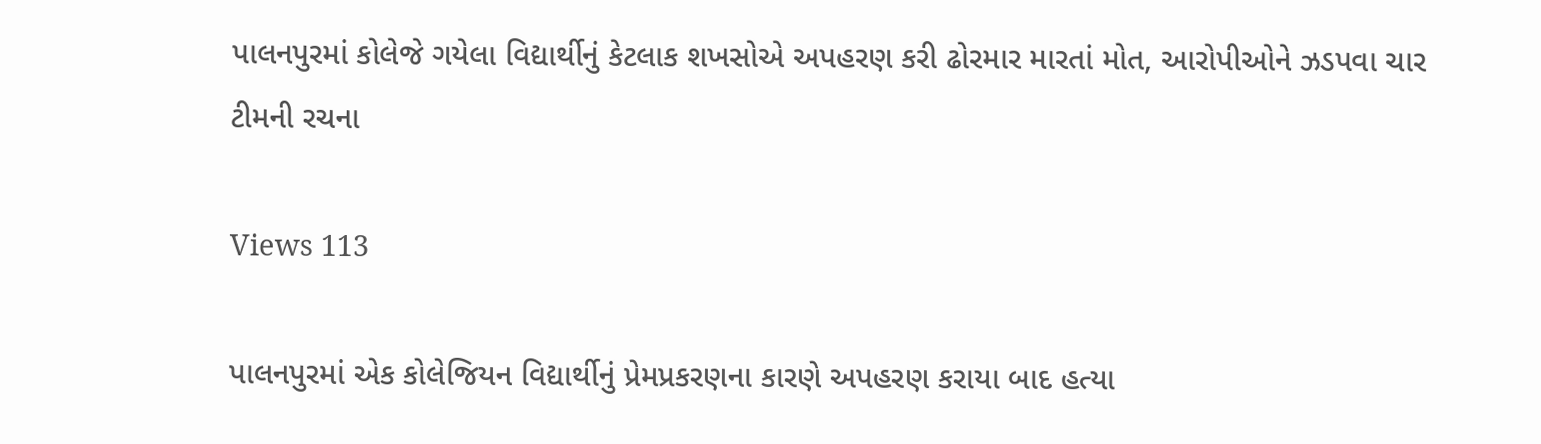પાલનપુરમાં કોલેજે ગયેલા વિદ્યાર્થીનું કેટલાક શખસોએ અપહરણ કરી ઢોરમાર મારતાં મોત, આરોપીઓને ઝડપવા ચાર ટીમની રચના

Views 113

પાલનપુરમાં એક કોલેજિયન વિદ્યાર્થીનું પ્રેમપ્રકરણના કારણે અપહરણ કરાયા બાદ હત્યા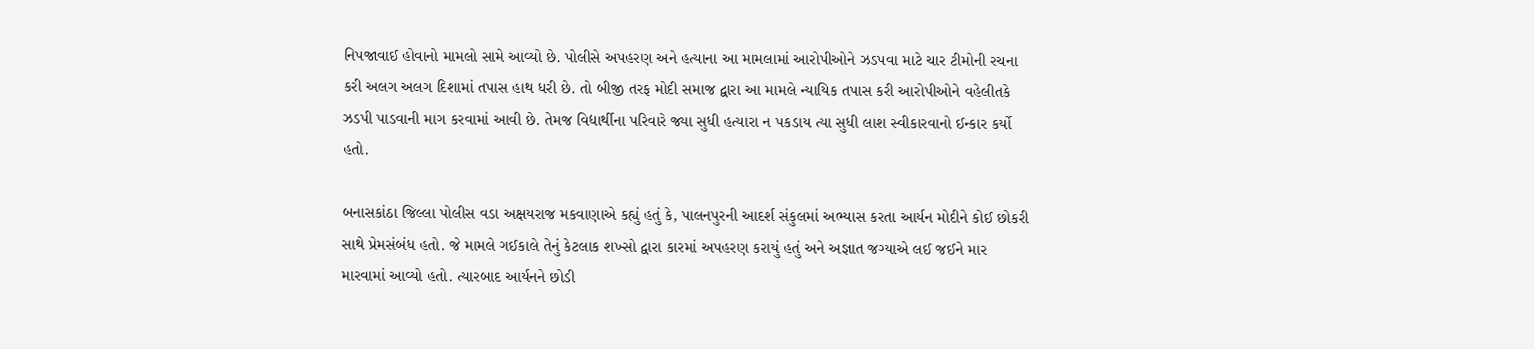નિપજાવાઈ હોવાનો મામલો સામે આવ્યો છે. પોલીસે અપહરણ અને હત્યાના આ મામલામાં આરોપીઓને ઝડપવા માટે ચાર ટીમોની રચના કરી અલગ અલગ દિશામાં તપાસ હાથ ધરી છે. તો બીજી તરફ મોદી સમાજ દ્વારા આ મામલે ન્યાયિક તપાસ કરી આરોપીઓને વહેલીતકે ઝડપી પાડવાની માગ કરવામાં આવી છે. તેમજ વિદ્યાર્થીના પરિવારે જ્યા સુધી હત્યારા ન પકડાય ત્યા સુધી લાશ સ્વીકારવાનો ઈન્કાર કર્યો હતો.

બનાસકાંઠા જિલ્લા પોલીસ વડા અક્ષયરાજ મકવાણાએ કહ્યું હતું કે, પાલનપુરની આદર્શ સંકુલમાં અભ્યાસ કરતા આર્યન મોદીને કોઈ છોકરી સાથે પ્રેમસંબંધ હતો. જે મામલે ગઈકાલે તેનું કેટલાક શખ્સો દ્વારા કારમાં અપહરણ કરાયું હતું અને અજ્ઞાત જગ્યાએ લઈ જઈને માર મારવામાં આવ્યો હતો. ત્યારબાદ આર્યનને છોડી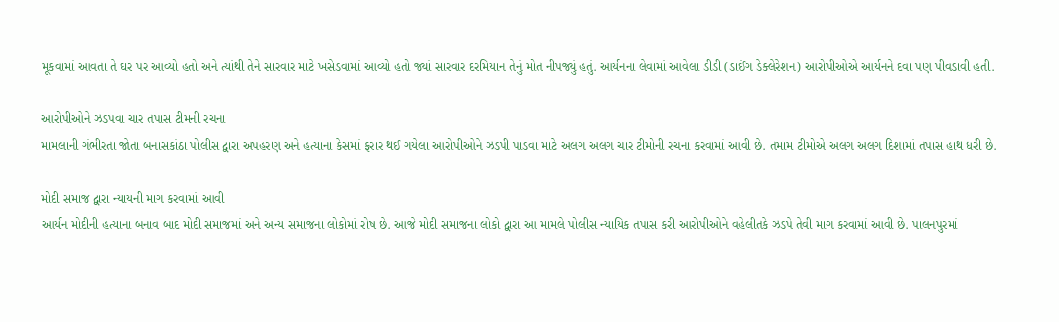મૂકવામાં આવતા તે ઘર પર આવ્યો હતો અને ત્યાંથી તેને સારવાર માટે ખસેડવામાં આવ્યો હતો જ્યાં સારવાર દરમિયાન તેનું મોત નીપજ્યું હતું. આર્યનના લેવામાં આવેલા ડીડી (ડાઈંગ ડેક્લેરેશન) આરોપીઓએ આર્યનને દવા પણ પીવડાવી હતી.

આરોપીઓને ઝડપવા ચાર તપાસ ટીમની રચના
મામલાની ગંભીરતા જોતા બનાસકાંઠા પોલીસ દ્વારા અપહરણ અને હત્યાના કેસમાં ફરાર થઈ ગયેલા આરોપીઓને ઝડપી પાડવા માટે અલગ અલગ ચાર ટીમોની રચના કરવામાં આવી છે. તમામ ટીમોએ અલગ અલગ દિશામાં તપાસ હાથ ધરી છે.

મોદી સમાજ દ્વારા ન્યાયની માગ કરવામાં આવી
આર્યન મોદીની હત્યાના બનાવ બાદ મોદી સમાજમાં અને અન્ય સમાજના લોકોમાં રોષ છે. આજે મોદી સમાજના લોકો દ્વારા આ મામલે પોલીસ ન્યાયિક તપાસ કરી આરોપીઓને વહેલીતકે ઝડપે તેવી માગ કરવામાં આવી છે. પાલનપુરમાં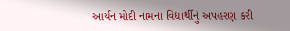આર્યન મોદી નામના વિદ્યાર્થીનું અપહરણ કરી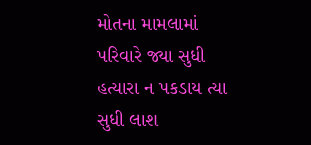મોતના મામલામાં પરિવારે જ્યા સુધી હત્યારા ન પકડાય ત્યા સુધી લાશ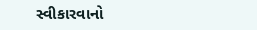સ્વીકારવાનો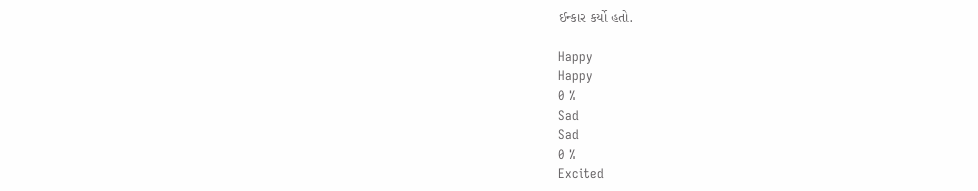ઈન્કાર કર્યો હતો.

Happy
Happy
0 %
Sad
Sad
0 %
Excited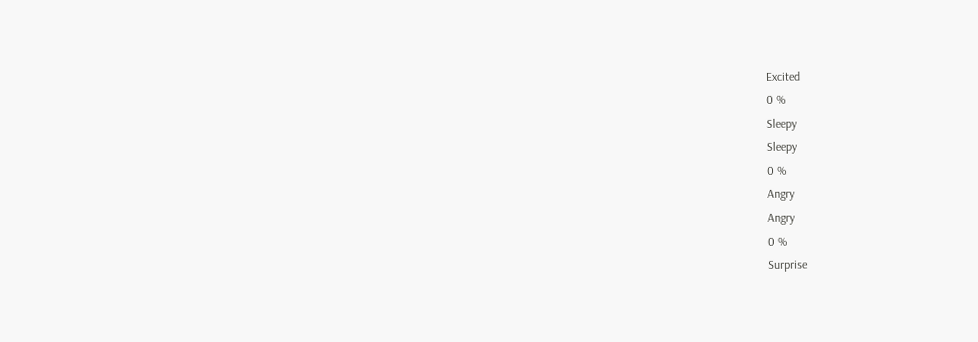Excited
0 %
Sleepy
Sleepy
0 %
Angry
Angry
0 %
Surprise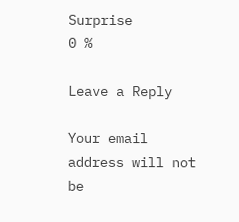Surprise
0 %

Leave a Reply

Your email address will not be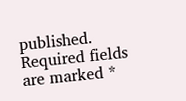published. Required fields are marked *